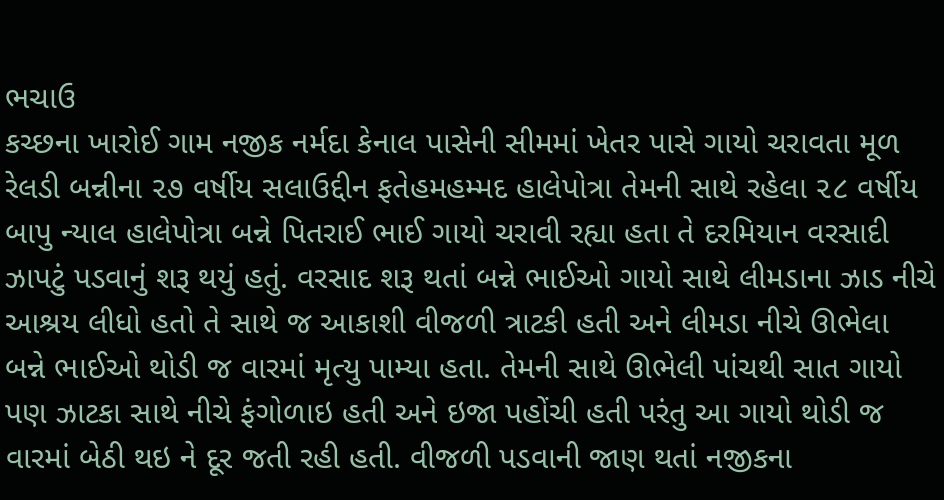ભચાઉ
કચ્છના ખારોઈ ગામ નજીક નર્મદા કેનાલ પાસેની સીમમાં ખેતર પાસે ગાયો ચરાવતા મૂળ રેલડી બન્નીના ૨૭ વર્ષીય સલાઉદ્દીન ફતેહમહમ્મદ હાલેપોત્રા તેમની સાથે રહેલા ૨૮ વર્ષીય બાપુ ન્યાલ હાલેપોત્રા બન્ને પિતરાઈ ભાઈ ગાયો ચરાવી રહ્યા હતા તે દરમિયાન વરસાદી ઝાપટું પડવાનું શરૂ થયું હતું. વરસાદ શરૂ થતાં બન્ને ભાઈઓ ગાયો સાથે લીમડાના ઝાડ નીચે આશ્રય લીધો હતો તે સાથે જ આકાશી વીજળી ત્રાટકી હતી અને લીમડા નીચે ઊભેલા બન્ને ભાઈઓ થોડી જ વારમાં મૃત્યુ પામ્યા હતા. તેમની સાથે ઊભેલી પાંચથી સાત ગાયો પણ ઝાટકા સાથે નીચે ફંગોળાઇ હતી અને ઇજા પહોંચી હતી પરંતુ આ ગાયો થોડી જ વારમાં બેઠી થઇ ને દૂર જતી રહી હતી. વીજળી પડવાની જાણ થતાં નજીકના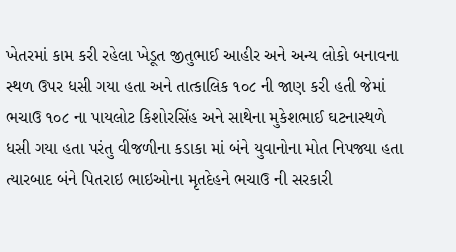ખેતરમાં કામ કરી રહેલા ખેડૂત જીતુભાઈ આહીર અને અન્ય લોકો બનાવના સ્થળ ઉપર ધસી ગયા હતા અને તાત્કાલિક ૧૦૮ ની જાણ કરી હતી જેમાં ભચાઉ ૧૦૮ ના પાયલોટ કિશોરસિંહ અને સાથેના મુકેશભાઈ ઘટનાસ્થળે ધસી ગયા હતા પરંતુ વીજળીના કડાકા માં બંને યુવાનોના મોત નિપજ્યા હતા ત્યારબાદ બંને પિતરાઇ ભાઇઓના મૃતદેહને ભચાઉ ની સરકારી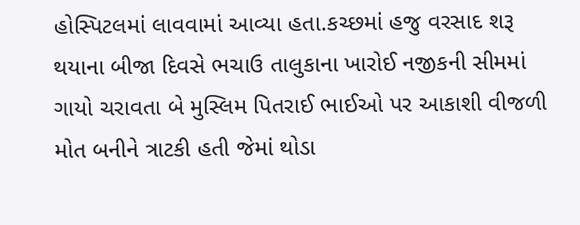હોસ્પિટલમાં લાવવામાં આવ્યા હતા.કચ્છમાં હજુ વરસાદ શરૂ થયાના બીજા દિવસે ભચાઉ તાલુકાના ખારોઈ નજીકની સીમમાં ગાયો ચરાવતા બે મુસ્લિમ પિતરાઈ ભાઈઓ પર આકાશી વીજળી મોત બનીને ત્રાટકી હતી જેમાં થોડા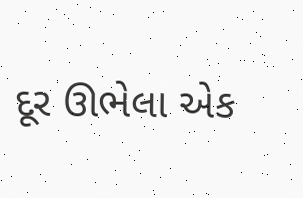દૂર ઊભેલા એક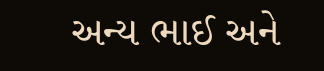અન્ય ભાઈ અને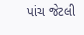પાંચ જેટલી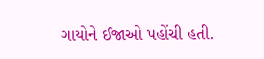ગાયોને ઈજાઓ પહોંચી હતી.